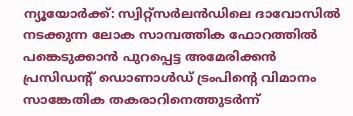ന്യൂയോർക്ക്: സ്വിറ്റ്സർലൻഡിലെ ദാവോസിൽ നടക്കുന്ന ലോക സാമ്പത്തിക ഫോറത്തിൽ പങ്കെടുക്കാൻ പുറപ്പെട്ട അമേരിക്കൻ പ്രസിഡന്റ് ഡൊണാൾഡ് ട്രംപിന്റെ വിമാനം സാങ്കേതിക തകരാറിനെത്തുടർന്ന്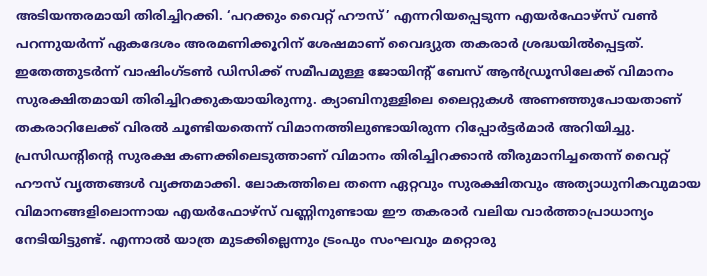അടിയന്തരമായി തിരിച്ചിറക്കി. ‘പറക്കും വൈറ്റ് ഹൗസ്’ എന്നറിയപ്പെടുന്ന എയർഫോഴ്സ് വൺ പറന്നുയർന്ന് ഏകദേശം അരമണിക്കൂറിന് ശേഷമാണ് വൈദ്യുത തകരാർ ശ്രദ്ധയിൽപ്പെട്ടത്. ഇതേത്തുടർന്ന് വാഷിംഗ്ടൺ ഡിസിക്ക് സമീപമുള്ള ജോയിന്റ് ബേസ് ആൻഡ്രൂസിലേക്ക് വിമാനം സുരക്ഷിതമായി തിരിച്ചിറക്കുകയായിരുന്നു. ക്യാബിനുള്ളിലെ ലൈറ്റുകൾ അണഞ്ഞുപോയതാണ് തകരാറിലേക്ക് വിരൽ ചൂണ്ടിയതെന്ന് വിമാനത്തിലുണ്ടായിരുന്ന റിപ്പോർട്ടർമാർ അറിയിച്ചു.
പ്രസിഡന്റിന്റെ സുരക്ഷ കണക്കിലെടുത്താണ് വിമാനം തിരിച്ചിറക്കാൻ തീരുമാനിച്ചതെന്ന് വൈറ്റ് ഹൗസ് വൃത്തങ്ങൾ വ്യക്തമാക്കി. ലോകത്തിലെ തന്നെ ഏറ്റവും സുരക്ഷിതവും അത്യാധുനികവുമായ വിമാനങ്ങളിലൊന്നായ എയർഫോഴ്സ് വണ്ണിനുണ്ടായ ഈ തകരാർ വലിയ വാർത്താപ്രാധാന്യം നേടിയിട്ടുണ്ട്. എന്നാൽ യാത്ര മുടക്കില്ലെന്നും ട്രംപും സംഘവും മറ്റൊരു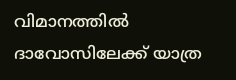വിമാനത്തിൽ ദാവോസിലേക്ക് യാത്ര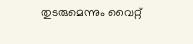തുടരുമെന്നും വൈറ്റ്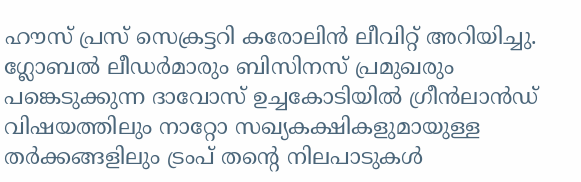ഹൗസ് പ്രസ് സെക്രട്ടറി കരോലിൻ ലീവിറ്റ് അറിയിച്ചു. ഗ്ലോബൽ ലീഡർമാരും ബിസിനസ് പ്രമുഖരും പങ്കെടുക്കുന്ന ദാവോസ് ഉച്ചകോടിയിൽ ഗ്രീൻലാൻഡ് വിഷയത്തിലും നാറ്റോ സഖ്യകക്ഷികളുമായുള്ള തർക്കങ്ങളിലും ട്രംപ് തന്റെ നിലപാടുകൾ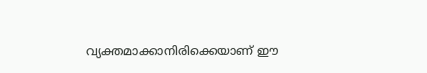വ്യക്തമാക്കാനിരിക്കെയാണ് ഈ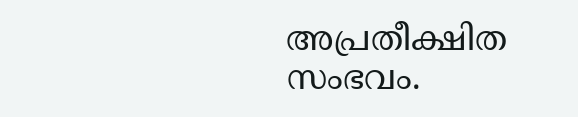അപ്രതീക്ഷിത സംഭവം.